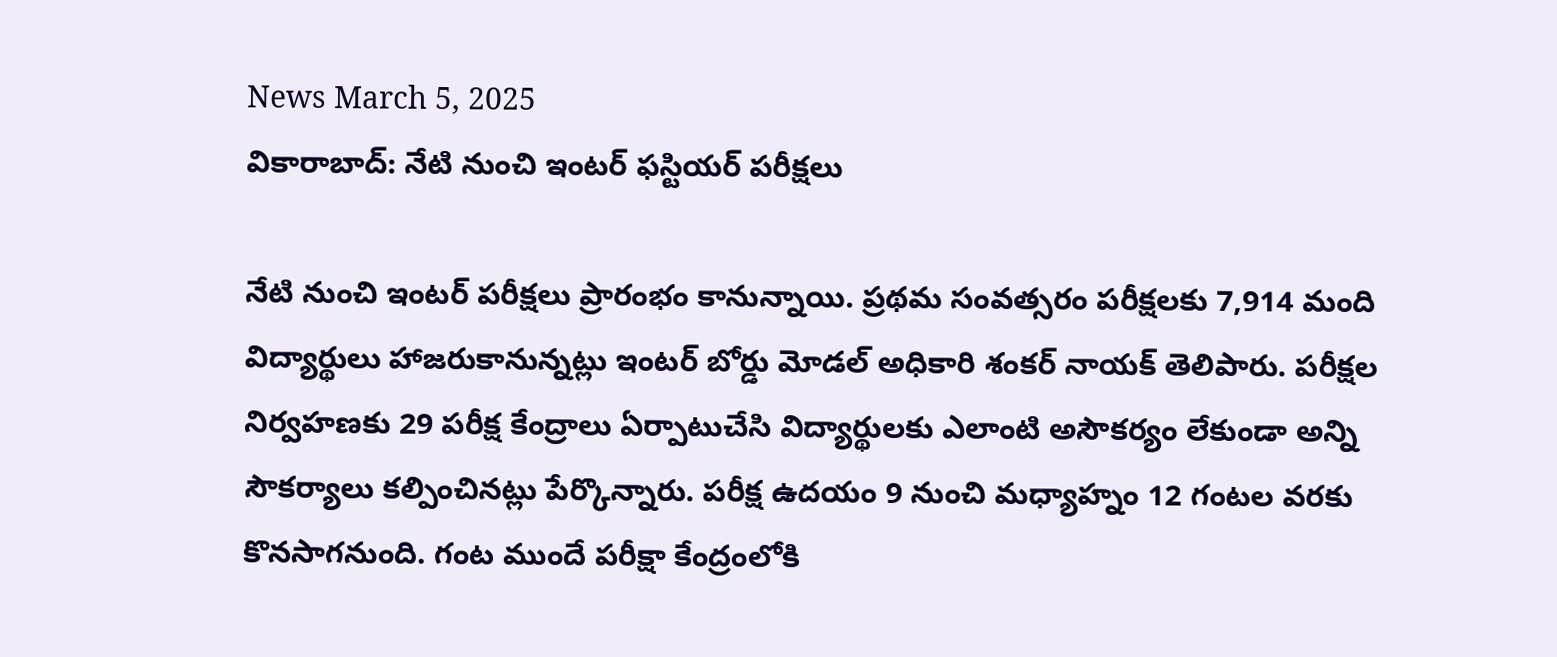News March 5, 2025
వికారాబాద్: నేటి నుంచి ఇంటర్ ఫస్టియర్ పరీక్షలు

నేటి నుంచి ఇంటర్ పరీక్షలు ప్రారంభం కానున్నాయి. ప్రథమ సంవత్సరం పరీక్షలకు 7,914 మంది విద్యార్థులు హాజరుకానున్నట్లు ఇంటర్ బోర్డు మోడల్ అధికారి శంకర్ నాయక్ తెలిపారు. పరీక్షల నిర్వహణకు 29 పరీక్ష కేంద్రాలు ఏర్పాటుచేసి విద్యార్థులకు ఎలాంటి అసౌకర్యం లేకుండా అన్ని సౌకర్యాలు కల్పించినట్లు పేర్కొన్నారు. పరీక్ష ఉదయం 9 నుంచి మధ్యాహ్నం 12 గంటల వరకు కొనసాగనుంది. గంట ముందే పరీక్షా కేంద్రంలోకి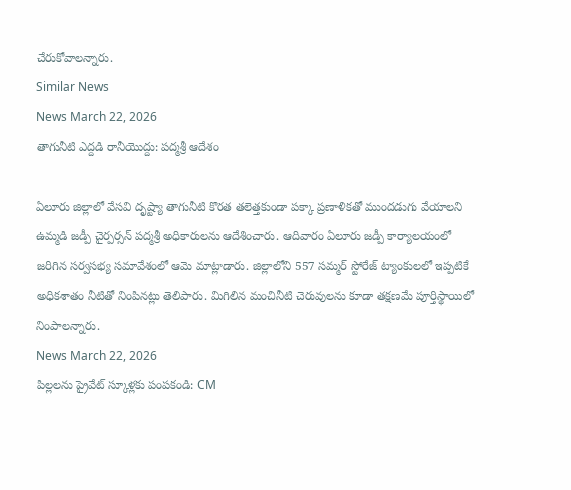చేరుకోవాలన్నారు.
Similar News
News March 22, 2026
తాగునీటి ఎద్దడి రానీయొద్దు: పద్మశ్రీ ఆదేశం

ఏలూరు జిల్లాలో వేసవి దృష్ట్యా తాగునీటి కొరత తలెత్తకుండా పక్కా ప్రణాళికతో ముందడుగు వేయాలని ఉమ్మడి జడ్పీ చైర్పర్సన్ పద్మశ్రీ అధికారులను ఆదేశించారు. ఆదివారం ఏలూరు జడ్పీ కార్యాలయంలో జరిగిన సర్వసభ్య సమావేశంలో ఆమె మాట్లాడారు. జిల్లాలోని 557 సమ్మర్ స్టోరేజ్ ట్యాంకులలో ఇప్పటికే అధికశాతం నీటితో నింపినట్లు తెలిపారు. మిగిలిన మంచినీటి చెరువులను కూడా తక్షణమే పూర్తిస్థాయిలో నింపాలన్నారు.
News March 22, 2026
పిల్లలను ప్రైవేట్ స్కూళ్లకు పంపకండి: CM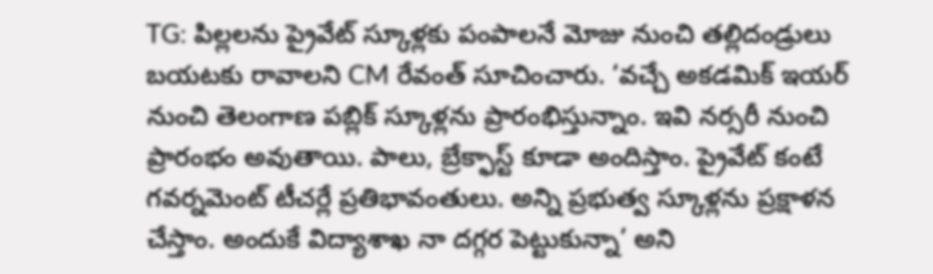TG: పిల్లలను ప్రైవేట్ స్కూళ్లకు పంపాలనే మోజు నుంచి తల్లిదండ్రులు బయటకు రావాలని CM రేవంత్ సూచించారు. ‘వచ్చే అకడమిక్ ఇయర్ నుంచి తెలంగాణ పబ్లిక్ స్కూళ్లను ప్రారంభిస్తున్నాం. ఇవి నర్సరీ నుంచి ప్రారంభం అవుతాయి. పాలు, బ్రేక్ఫాస్ట్ కూడా అందిస్తాం. ప్రైవేట్ కంటే గవర్నమెంట్ టీచర్లే ప్రతిభావంతులు. అన్ని ప్రభుత్వ స్కూళ్లను ప్రక్షాళన చేస్తాం. అందుకే విద్యాశాఖ నా దగ్గర పెట్టుకున్నా’ అని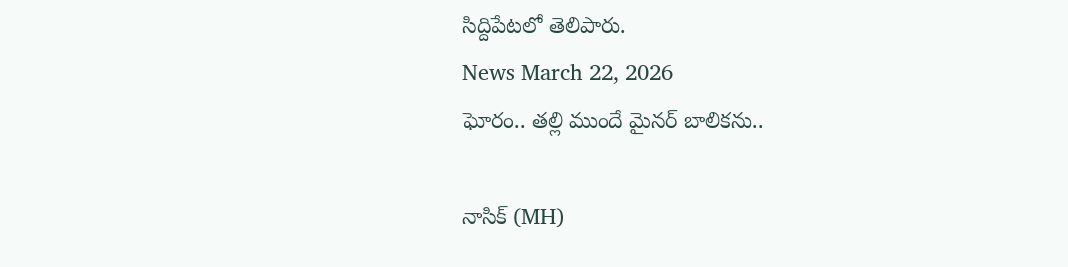సిద్దిపేటలో తెలిపారు.
News March 22, 2026
ఘోరం.. తల్లి ముందే మైనర్ బాలికను..

నాసిక్ (MH)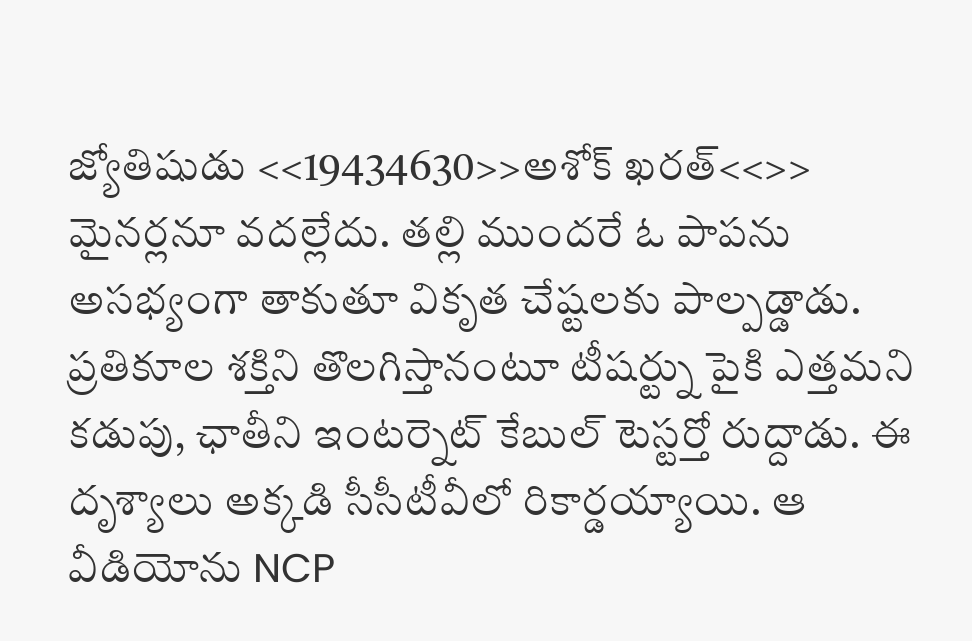జ్యోతిషుడు <<19434630>>అశోక్ ఖరత్<<>> మైనర్లనూ వదల్లేదు. తల్లి ముందరే ఓ పాపను అసభ్యంగా తాకుతూ వికృత చేష్టలకు పాల్పడ్డాడు. ప్రతికూల శక్తిని తొలగిస్తానంటూ టీషర్ట్ను పైకి ఎత్తమని కడుపు, ఛాతీని ఇంటర్నెట్ కేబుల్ టెస్టర్తో రుద్దాడు. ఈ దృశ్యాలు అక్కడి సీసీటీవీలో రికార్డయ్యాయి. ఆ వీడియోను NCP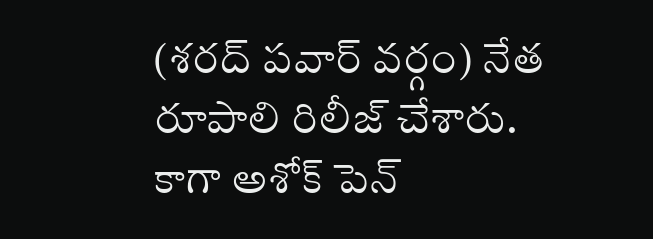(శరద్ పవార్ వర్గం) నేత రూపాలి రిలీజ్ చేశారు. కాగా అశోక్ పెన్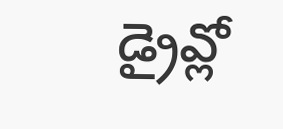డ్రైవ్లో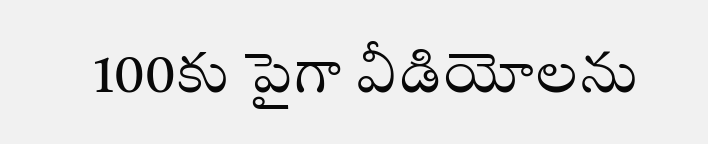100కు పైగా వీడియోలను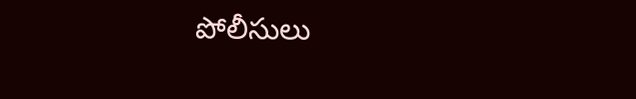పోలీసులు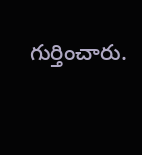గుర్తించారు.